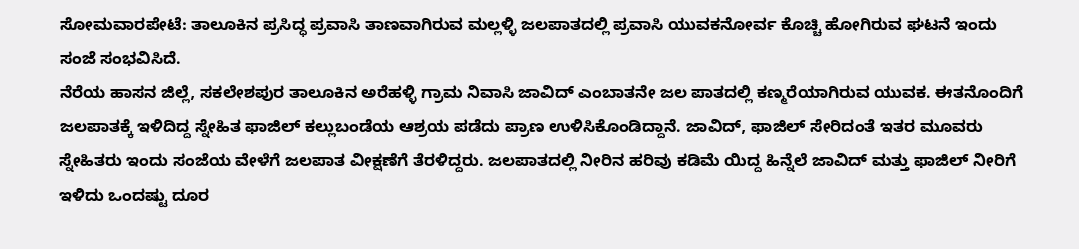ಸೋಮವಾರಪೇಟೆ: ತಾಲೂಕಿನ ಪ್ರಸಿದ್ಧ ಪ್ರವಾಸಿ ತಾಣವಾಗಿರುವ ಮಲ್ಲಳ್ಳಿ ಜಲಪಾತದಲ್ಲಿ ಪ್ರವಾಸಿ ಯುವಕನೋರ್ವ ಕೊಚ್ಚಿ ಹೋಗಿರುವ ಘಟನೆ ಇಂದು ಸಂಜೆ ಸಂಭವಿಸಿದೆ.
ನೆರೆಯ ಹಾಸನ ಜಿಲ್ಲೆ, ಸಕಲೇಶಪುರ ತಾಲೂಕಿನ ಅರೆಹಳ್ಳಿ ಗ್ರಾಮ ನಿವಾಸಿ ಜಾವಿದ್ ಎಂಬಾತನೇ ಜಲ ಪಾತದಲ್ಲಿ ಕಣ್ಮರೆಯಾಗಿರುವ ಯುವಕ. ಈತನೊಂದಿಗೆ ಜಲಪಾತಕ್ಕೆ ಇಳಿದಿದ್ದ ಸ್ನೇಹಿತ ಫಾಜಿಲ್ ಕಲ್ಲುಬಂಡೆಯ ಆಶ್ರಯ ಪಡೆದು ಪ್ರಾಣ ಉಳಿಸಿಕೊಂಡಿದ್ದಾನೆ. ಜಾವಿದ್, ಫಾಜಿಲ್ ಸೇರಿದಂತೆ ಇತರ ಮೂವರು ಸ್ನೇಹಿತರು ಇಂದು ಸಂಜೆಯ ವೇಳೆಗೆ ಜಲಪಾತ ವೀಕ್ಷಣೆಗೆ ತೆರಳಿದ್ದರು. ಜಲಪಾತದಲ್ಲಿ ನೀರಿನ ಹರಿವು ಕಡಿಮೆ ಯಿದ್ದ ಹಿನ್ನೆಲೆ ಜಾವಿದ್ ಮತ್ತು ಫಾಜಿಲ್ ನೀರಿಗೆ ಇಳಿದು ಒಂದಷ್ಟು ದೂರ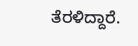ತೆರಳಿದ್ದಾರೆ.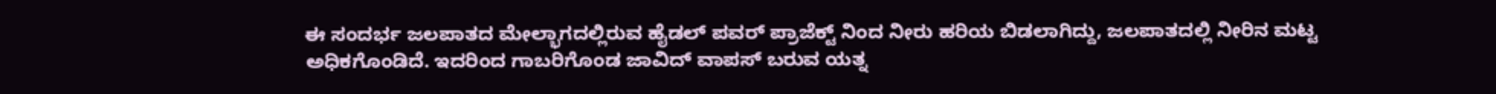ಈ ಸಂದರ್ಭ ಜಲಪಾತದ ಮೇಲ್ಭಾಗದಲ್ಲಿರುವ ಹೈಡಲ್ ಪವರ್ ಪ್ರಾಜೆಕ್ಟ್ ನಿಂದ ನೀರು ಹರಿಯ ಬಿಡಲಾಗಿದ್ದು, ಜಲಪಾತದಲ್ಲಿ ನೀರಿನ ಮಟ್ಟ ಅಧಿಕಗೊಂಡಿದೆ. ಇದರಿಂದ ಗಾಬರಿಗೊಂಡ ಜಾವಿದ್ ವಾಪಸ್ ಬರುವ ಯತ್ನ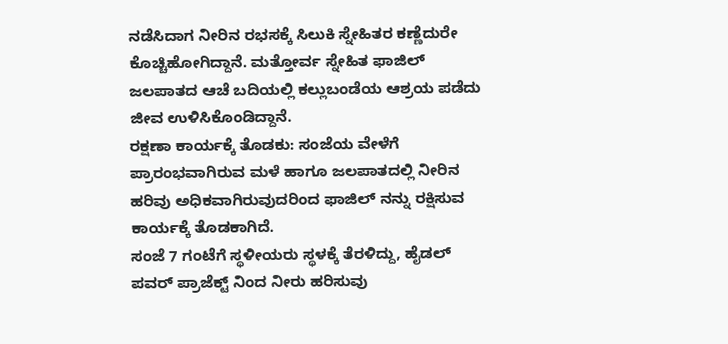ನಡೆಸಿದಾಗ ನೀರಿನ ರಭಸಕ್ಕೆ ಸಿಲುಕಿ ಸ್ನೇಹಿತರ ಕಣ್ಣೆದುರೇ ಕೊಚ್ಚಿಹೋಗಿದ್ದಾನೆ. ಮತ್ತೋರ್ವ ಸ್ನೇಹಿತ ಫಾಜಿಲ್ ಜಲಪಾತದ ಆಚೆ ಬದಿಯಲ್ಲಿ ಕಲ್ಲುಬಂಡೆಯ ಆಶ್ರಯ ಪಡೆದು ಜೀವ ಉಳಿಸಿಕೊಂಡಿದ್ದಾನೆ.
ರಕ್ಷಣಾ ಕಾರ್ಯಕ್ಕೆ ತೊಡಕು: ಸಂಜೆಯ ವೇಳೆಗೆ ಪ್ರಾರಂಭವಾಗಿರುವ ಮಳೆ ಹಾಗೂ ಜಲಪಾತದಲ್ಲಿ ನೀರಿನ ಹರಿವು ಅಧಿಕವಾಗಿರುವುದರಿಂದ ಫಾಜಿಲ್ ನನ್ನು ರಕ್ಷಿಸುವ ಕಾರ್ಯಕ್ಕೆ ತೊಡಕಾಗಿದೆ.
ಸಂಜೆ 7 ಗಂಟೆಗೆ ಸ್ಥಳೀಯರು ಸ್ಥಳಕ್ಕೆ ತೆರಳಿದ್ದು, ಹೈಡಲ್ ಪವರ್ ಪ್ರಾಜೆಕ್ಟ್ ನಿಂದ ನೀರು ಹರಿಸುವು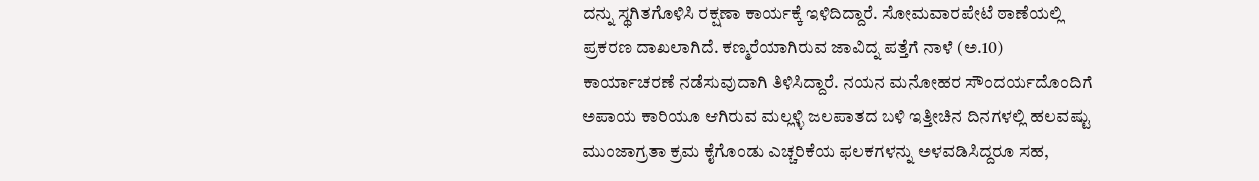ದನ್ನು ಸ್ಥಗಿತಗೊಳಿಸಿ ರಕ್ಷಣಾ ಕಾರ್ಯಕ್ಕೆ ಇಳಿದಿದ್ದಾರೆ. ಸೋಮವಾರಪೇಟೆ ಠಾಣೆಯಲ್ಲಿ ಪ್ರಕರಣ ದಾಖಲಾಗಿದೆ. ಕಣ್ಮರೆಯಾಗಿರುವ ಜಾವಿದ್ನ ಪತ್ತೆಗೆ ನಾಳೆ (ಅ.10) ಕಾರ್ಯಾಚರಣೆ ನಡೆಸುವುದಾಗಿ ತಿಳಿಸಿದ್ದಾರೆ. ನಯನ ಮನೋಹರ ಸೌಂದರ್ಯದೊಂದಿಗೆ ಅಪಾಯ ಕಾರಿಯೂ ಆಗಿರುವ ಮಲ್ಲಳ್ಳಿ ಜಲಪಾತದ ಬಳಿ ಇತ್ತೀಚಿನ ದಿನಗಳಲ್ಲಿ ಹಲವಷ್ಟು ಮುಂಜಾಗ್ರತಾ ಕ್ರಮ ಕೈಗೊಂಡು ಎಚ್ಚರಿಕೆಯ ಫಲಕಗಳನ್ನು ಅಳವಡಿಸಿದ್ದರೂ ಸಹ,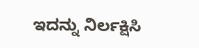ಇದನ್ನು ನಿರ್ಲಕ್ಷಿಸಿ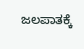ಜಲಪಾತಕ್ಕೆ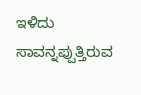ಇಳಿದು ಸಾವನ್ನಪ್ಪುತ್ತಿರುವ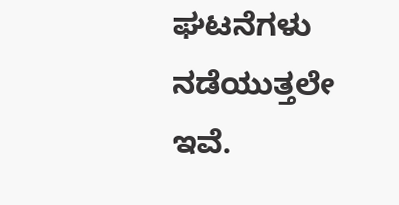ಘಟನೆಗಳು ನಡೆಯುತ್ತಲೇ ಇವೆ.